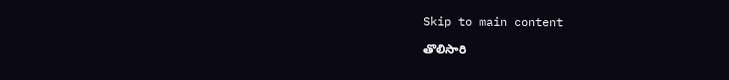Skip to main content

తొలిసారి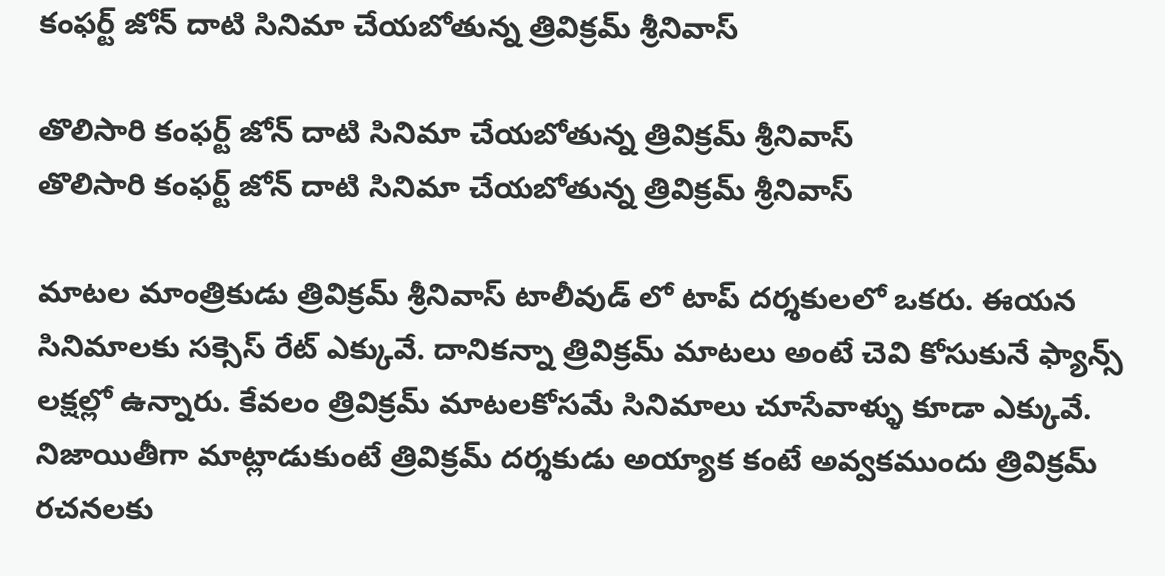కంఫర్ట్ జోన్ దాటి సినిమా చేయబోతున్న త్రివిక్రమ్ శ్రీనివాస్

తొలిసారి కంఫర్ట్ జోన్ దాటి సినిమా చేయబోతున్న త్రివిక్రమ్ శ్రీనివాస్
తొలిసారి కంఫర్ట్ జోన్ దాటి సినిమా చేయబోతున్న త్రివిక్రమ్ శ్రీనివాస్

మాటల మాంత్రికుడు త్రివిక్రమ్ శ్రీనివాస్ టాలీవుడ్ లో టాప్ దర్శకులలో ఒకరు. ఈయన సినిమాలకు సక్సెస్ రేట్ ఎక్కువే. దానికన్నా త్రివిక్రమ్ మాటలు అంటే చెవి కోసుకునే ఫ్యాన్స్ లక్షల్లో ఉన్నారు. కేవలం త్రివిక్రమ్ మాటలకోసమే సినిమాలు చూసేవాళ్ళు కూడా ఎక్కువే. నిజాయితీగా మాట్లాడుకుంటే త్రివిక్రమ్ దర్శకుడు అయ్యాక కంటే అవ్వకముందు త్రివిక్రమ్ రచనలకు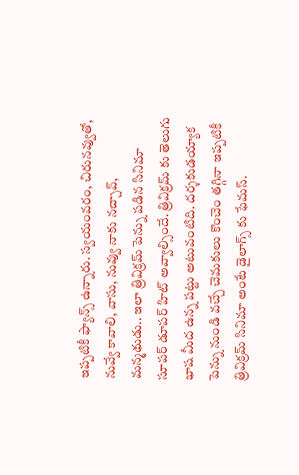ఇప్పటికీ ఫ్యాన్స్ ఉన్నారు. స్వయంవరం, చిరునవ్వుతో, నువ్వే కావాలి, వాసు, నువ్వు నాకు నచ్చావ్, మన్మథుడు.. ఇలా త్రివిక్రమ్ పెన్ను పడిన సినిమా సూపర్ డూపర్ హిట్ అవ్వాల్సిందే. త్రివిక్రమ్ కు తెలుగు భాష మీద ఉన్న పట్టు అటువంటిది. దర్శకుడయ్యాక పెన్ను నుండి వచ్చే చెమకులు కొంచెం తగ్గినా ఇప్పటికీ త్రివిక్రమ్ సినిమా అంటే డైలాగ్స్ కు ఫేమస్.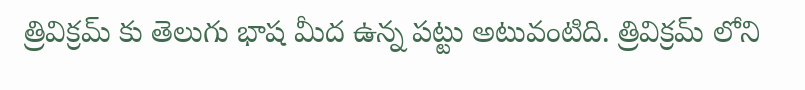త్రివిక్రమ్ కు తెలుగు భాష మీద ఉన్న పట్టు అటువంటిది. త్రివిక్రమ్ లోని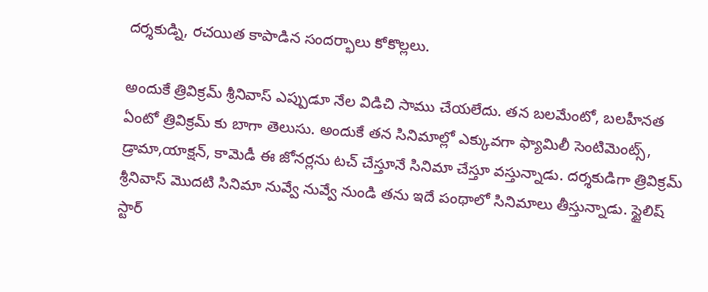దర్శకుడ్ని, రచయిత కాపాడిన సందర్భాలు కోకొల్లలు.

అందుకే త్రివిక్రమ్ శ్రీనివాస్ ఎప్పుడూ నేల విడిచి సాము చేయలేదు. తన బలమేంటో, బలహీనత ఏంటో త్రివిక్రమ్ కు బాగా తెలుసు. అందుకే తన సినిమాల్లో ఎక్కువగా ఫ్యామిలీ సెంటిమెంట్స్, డ్రామా,యాక్షన్, కామెడీ ఈ జోనర్లను టచ్ చేస్తూనే సినిమా చేస్తూ వస్తున్నాడు. దర్శకుడిగా త్రివిక్రమ్ శ్రీనివాస్ మొదటి సినిమా నువ్వే నువ్వే నుండి తను ఇదే పంథాలో సినిమాలు తీస్తున్నాడు. స్టైలిష్ స్టార్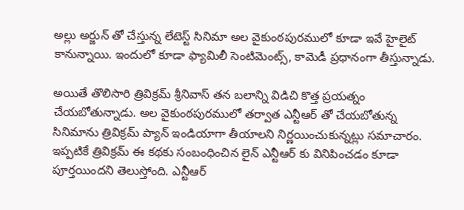అల్లు అర్జున్ తో చేస్తున్న లేటెస్ట్ సినిమా అల వైకుంఠపురములో కూడా ఇవే హైలైట్ కానున్నాయి. ఇందులో కూడా ఫ్యామిలీ సెంటిమెంట్స్, కామెడీ ప్రధానంగా తీస్తున్నాడు.

అయితే తొలిసారి త్రివిక్రమ్ శ్రీనివాస్ తన బలాన్ని విడిచి కొత్త ప్రయత్నం చేయబోతున్నాడు. అల వైకుంఠపురములో తర్వాత ఎన్టీఆర్ తో చేయబోతున్న సినిమాను త్రివిక్రమ్ ప్యాన్ ఇండియాగా తీయాలని నిర్ణయించుకున్నట్లు సమాచారం. ఇప్పటికే త్రివిక్రమ్ ఈ కథకు సంబంధించిన లైన్ ఎన్టీఆర్ కు వినిపించడం కూడా పూర్తయిందని తెలుస్తోంది. ఎన్టీఆర్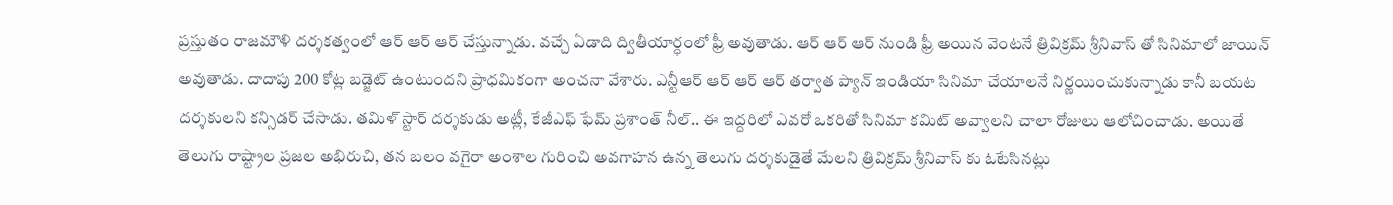ప్రస్తుతం రాజమౌళి దర్శకత్వంలో ఆర్ ఆర్ ఆర్ చేస్తున్నాడు. వచ్చే ఏడాది ద్వితీయార్ధంలో ఫ్రీ అవుతాడు. ఆర్ ఆర్ ఆర్ నుండి ఫ్రీ అయిన వెంటనే త్రివిక్రమ్ శ్రీనివాస్ తో సినిమాలో జాయిన్ అవుతాడు. దాదాపు 200 కోట్ల బడ్జెట్ ఉంటుందని ప్రాధమికంగా అంచనా వేశారు. ఎన్టీఆర్ ఆర్ ఆర్ ఆర్ తర్వాత ప్యాన్ ఇండియా సినిమా చేయాలనే నిర్ణయించుకున్నాడు కానీ బయట దర్శకులని కన్సిడర్ చేసాడు. తమిళ్ స్టార్ దర్శకుడు అట్లీ, కేజీఎఫ్ ఫేమ్ ప్రశాంత్ నీల్.. ఈ ఇద్దరిలో ఎవరో ఒకరితో సినిమా కమిట్ అవ్వాలని చాలా రోజులు ఆలోచించాడు. అయితే తెలుగు రాష్ట్రాల ప్రజల అభిరుచి, తన బలం వగైరా అంశాల గురించి అవగాహన ఉన్న తెలుగు దర్శకుడైతే మేలని త్రివిక్రమ్ శ్రీనివాస్ కు ఓటేసినట్లు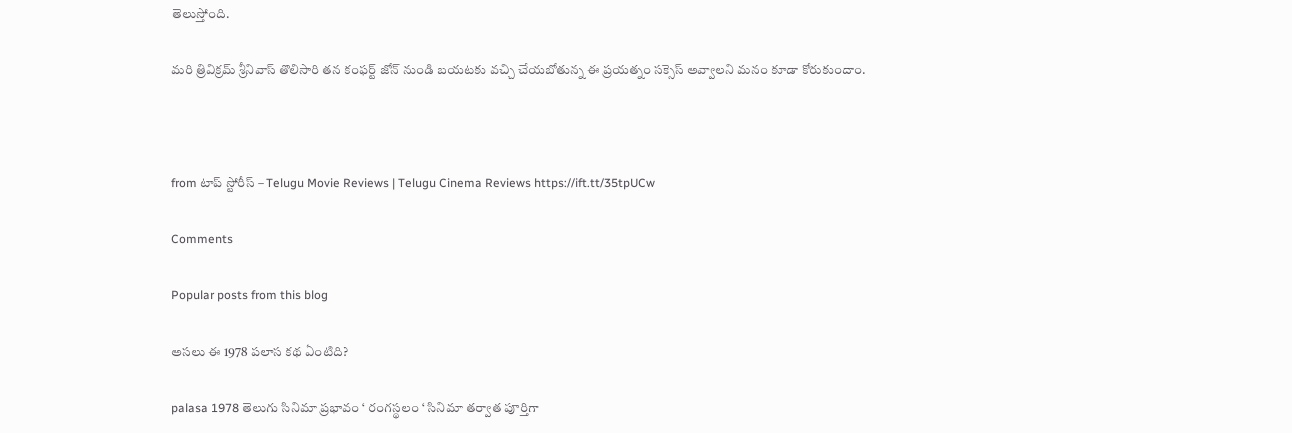తెలుస్తోంది.

మరి త్రివిక్రమ్ శ్రీనివాస్ తొలిసారి తన కంఫర్ట్ జోన్ నుండి బయటకు వచ్చి చేయబోతున్న ఈ ప్రయత్నం సక్సెస్ అవ్వాలని మనం కూడా కోరుకుందాం.



from టాప్ స్టోరీస్ – Telugu Movie Reviews | Telugu Cinema Reviews https://ift.tt/35tpUCw

Comments

Popular posts from this blog

అసలు ఈ 1978 పలాస కథ ఏంటిది?

palasa 1978 తెలుగు సినిమా ప్రభావం ‘ రంగస్థలం ‘ సినిమా తర్వాత పూర్తిగా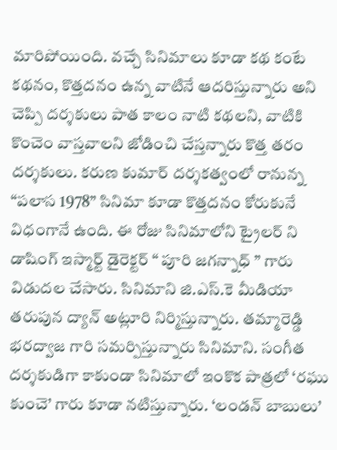మారిపోయింది. వచ్చే సినిమాలు కూడా కథ కంటే కథనం, కొత్తదనం ఉన్న వాటినే ఆదరిస్తున్నారు అని చెప్పి దర్శకులు పాత కాలం నాటి కథలని, వాటికి  కొంచెం వాస్తవాలని జోడించి చేస్తన్నారు కొత్త తరం దర్శకులు. కరుణ కుమార్ దర్శకత్వంలో రానున్న “పలాస 1978” సినిమా కూడా కొత్తదనం కోరుకునే విధంగానే ఉంది. ఈ రోజు సినిమాలోని ట్రైలర్ ని డాషింగ్ ఇస్మార్ట్ డైరెక్టర్ “ పూరి జగన్నాధ్ ” గారు విడుదల చేసారు. సినిమాని జి.ఎస్.కె మీడియా తరుపున ద్యాన్ అట్లూరి నిర్మిస్తున్నారు. తమ్మారెడ్డి భరద్వాజ గారి సమర్పిస్తున్నారు సినిమాని. సంగీత దర్శకుడిగా కాకుండా సినిమాలో ఇంకొక పాత్రలో ‘రఘు కుంచె’ గారు కూడా నటిస్తున్నారు. ‘లండన్ బాబులు’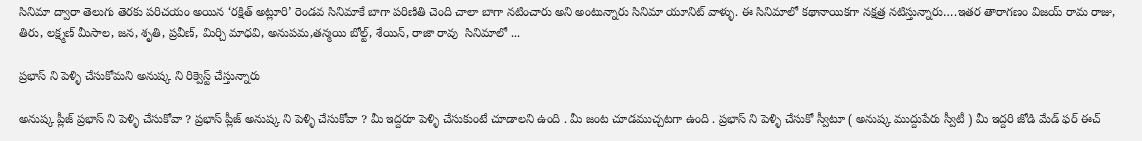సినిమా ద్వారా తెలుగు తెరకు పరిచయం అయిన ‘రక్షిత్ అట్లూరి’ రెండవ సినిమాకే బాగా పరిణితి చెంది చాలా బాగా నటించారు అని అంటున్నారు సినిమా యూనిట్ వాళ్ళు. ఈ సినిమాలో కథానాయికగా నక్షత్ర నటిస్తున్నారు….ఇతర తారాగణం విజయ్ రామ రాజు, తిరు, లక్ష్మణ్ మీసాల, జన, శృతి, ప్రవీణ్, మిర్చి మాధవి, అనుపమ,తన్మయి బోల్ట్, శేయిన్, రాజా రావు  సినిమాలో ...

ప్రభాస్ ని పెళ్ళి చేసుకోమని అనుష్క ని రిక్వెస్ట్ చేస్తున్నారు

అనుష్క ప్లీజ్ ప్రభాస్ ని పెళ్ళి చేసుకోవా ? ప్రభాస్ ప్లీజ్ అనుష్క ని పెళ్ళి చేసుకోవా ? మీ ఇద్దరూ పెళ్ళి చేసుకుంటే చూడాలని ఉంది . మీ జంట చూడముచ్చటగా ఉంది . ప్రభాస్ ని పెళ్ళి చేసుకో స్వీటూ ( అనుష్క ముద్దుపేరు స్వీటీ ) మీ ఇద్దరి జోడి మేడ్ ఫర్ ఈచ్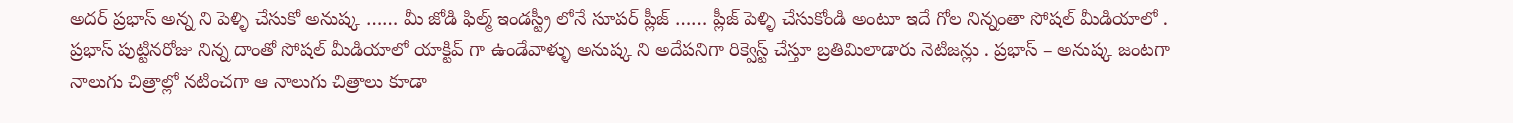అదర్ ప్రభాస్ అన్న ని పెళ్ళి చేసుకో అనుష్క …… మీ జోడి ఫిల్మ్ ఇండస్ట్రీ లోనే సూపర్ ప్లీజ్ …… ప్లీజ్ పెళ్ళి చేసుకోండి అంటూ ఇదే గోల నిన్నంతా సోషల్ మీడియాలో . ప్రభాస్ పుట్టినరోజు నిన్న దాంతో సోషల్ మీడియాలో యాక్టివ్ గా ఉండేవాళ్ళు అనుష్క ని అదేపనిగా రిక్వెస్ట్ చేస్తూ బ్రతిమిలాడారు నెటిజన్లు . ప్రభాస్ – అనుష్క జంటగా నాలుగు చిత్రాల్లో నటించగా ఆ నాలుగు చిత్రాలు కూడా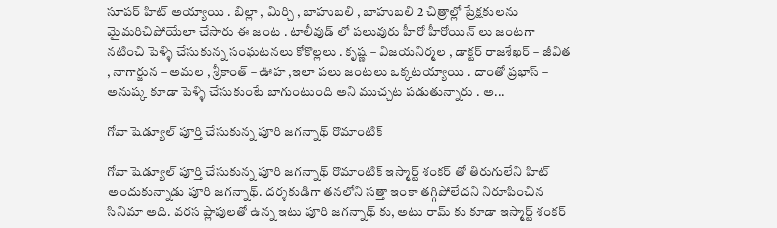సూపర్ హిట్ అయ్యాయి . బిల్లా , మిర్చి , బాహుబలి , బాహుబలి 2 చిత్రాల్లో ప్రేక్షకులను మైమరిచిపోయేలా చేసారు ఈ జంట . టాలీవుడ్ లో పలువురు హీరో హీరోయిన్ లు జంటగా నటించి పెళ్ళి చేసుకున్న సంఘటనలు కోకొల్లలు . కృష్ణ – విజయనిర్మల , డాక్టర్ రాజశేఖర్ – జీవిత , నాగార్జున – అమల , శ్రీకాంత్ – ఊహ ,ఇలా పలు జంటలు ఒక్కటయ్యాయి . దాంతో ప్రభాస్ – అనుష్క కూడా పెళ్ళి చేసుకుంటే బాగుంటుంది అని ముచ్చట పడుతున్నారు . అ...

గోవా షెడ్యూల్ పూర్తి చేసుకున్న పూరి జగన్నాథ్ రొమాంటిక్

గోవా షెడ్యూల్ పూర్తి చేసుకున్న పూరి జగన్నాథ్ రొమాంటిక్ ఇస్మార్ట్ శంకర్ తో తిరుగులేని హిట్ అందుకున్నాడు పూరి జగన్నాథ్. దర్శకుడిగా తనలోని సత్తా ఇంకా తగ్గిపోలేదని నిరూపించిన సినిమా అది. వరస ప్లాపులతో ఉన్న ఇటు పూరి జగన్నాథ్ కు, అటు రామ్ కు కూడా ఇస్మార్ట్ శంకర్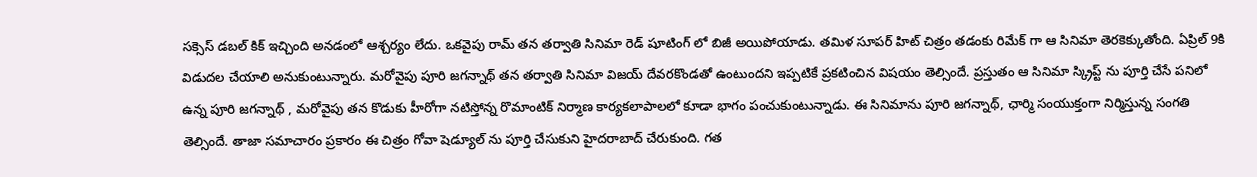సక్సెస్ డబల్ కిక్ ఇచ్చింది అనడంలో ఆశ్చర్యం లేదు. ఒకవైపు రామ్ తన తర్వాతి సినిమా రెడ్ షూటింగ్ లో బిజీ అయిపోయాడు. తమిళ సూపర్ హిట్ చిత్రం తడంకు రిమేక్ గా ఆ సినిమా తెరకెక్కుతోంది. ఏప్రిల్ 9కి విడుదల చేయాలి అనుకుంటున్నారు. మరోవైపు పూరి జగన్నాథ్ తన తర్వాతి సినిమా విజయ్ దేవరకొండతో ఉంటుందని ఇప్పటికే ప్రకటించిన విషయం తెల్సిందే. ప్రస్తుతం ఆ సినిమా స్క్రిప్ట్ ను పూర్తి చేసే పనిలో ఉన్న పూరి జగన్నాథ్ , మరోవైపు తన కొడుకు హీరోగా నటిస్తోన్న రొమాంటిక్ నిర్మాణ కార్యకలాపాలలో కూడా భాగం పంచుకుంటున్నాడు. ఈ సినిమాను పూరి జగన్నాథ్, ఛార్మి సంయుక్తంగా నిర్మిస్తున్న సంగతి తెల్సిందే. తాజా సమాచారం ప్రకారం ఈ చిత్రం గోవా షెడ్యూల్ ను పూర్తి చేసుకుని హైదరాబాద్ చేరుకుంది. గత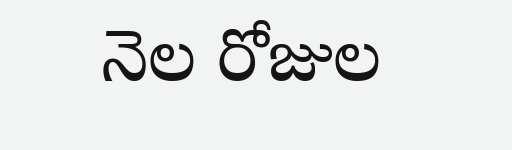నెల రోజుల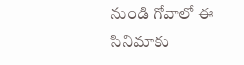నుండి గోవాలో ఈ సినిమాకు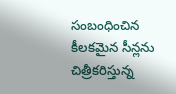సంబంధించిన కీలకమైన సీన్లను చిత్రీకరిస్తున్న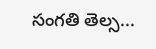సంగతి తెల్స...